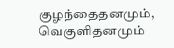குழந்தைதனமும், வெகுளிதனமும்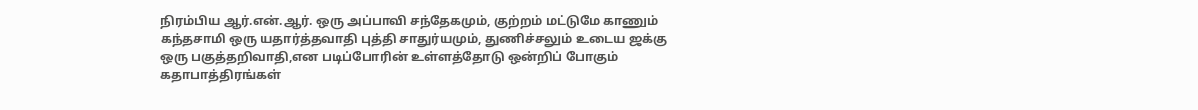நிரம்பிய ஆர்.என்.ஆர். ஒரு அப்பாவி சந்தேகமும், குற்றம் மட்டுமே காணும் கந்தசாமி ஒரு யதார்த்தவாதி புத்தி சாதுர்யமும், துணிச்சலும் உடைய ஜக்கு ஒரு பகுத்தறிவாதி,என படிப்போரின் உள்ளத்தோடு ஒன்றிப் போகும் கதாபாத்திரங்கள்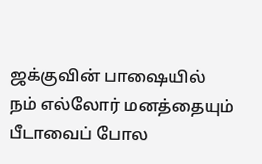ஜக்குவின் பாஷையில் நம் எல்லோர் மனத்தையும் பீடாவைப் போல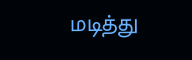மடித்து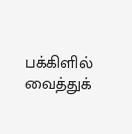பக்கிளில் வைத்துக்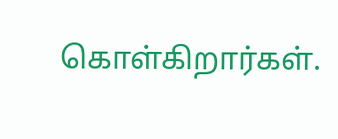கொள்கிறார்கள்.